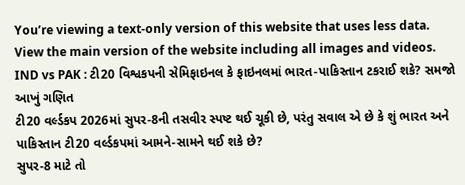You’re viewing a text-only version of this website that uses less data. View the main version of the website including all images and videos.
IND vs PAK : ટી20 વિશ્વકપની સેમિફાઇનલ કે ફાઇનલમાં ભારત-પાકિસ્તાન ટકરાઈ શકે? સમજો આખું ગણિત
ટી20 વર્લ્ડકપ 2026માં સુપર-8ની તસવીર સ્પષ્ટ થઈ ચૂકી છે, પરંતુ સવાલ એ છે કે શું ભારત અને પાકિસ્તાન ટી20 વર્લ્ડકપમાં આમને-સામને થઈ શકે છે?
સુપર-8 માટે તો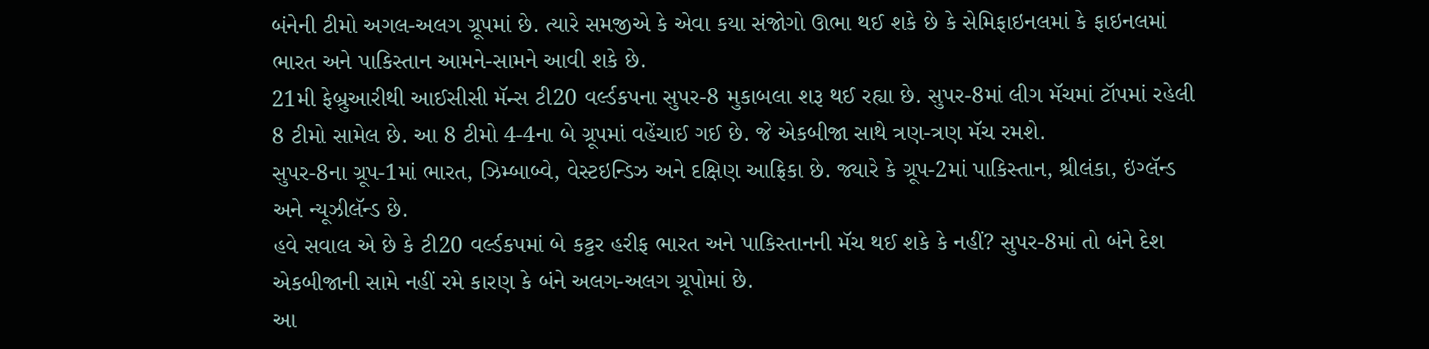બંનેની ટીમો અગલ-અલગ ગ્રૂપમાં છે. ત્યારે સમજીએ કે એવા કયા સંજોગો ઊભા થઈ શકે છે કે સેમિફાઇનલમાં કે ફાઇનલમાં ભારત અને પાકિસ્તાન આમને-સામને આવી શકે છે.
21મી ફેબ્રુઆરીથી આઈસીસી મૅન્સ ટી20 વર્લ્ડકપના સુપર-8 મુકાબલા શરૂ થઈ રહ્યા છે. સુપર-8માં લીગ મૅચમાં ટૉપમાં રહેલી 8 ટીમો સામેલ છે. આ 8 ટીમો 4-4ના બે ગ્રૂપમાં વહેંચાઈ ગઈ છે. જે એકબીજા સાથે ત્રણ-ત્રણ મૅચ રમશે.
સુપર-8ના ગ્રૂપ-1માં ભારત, ઝિમ્બાબ્વે, વેસ્ટઇન્ડિઝ અને દક્ષિણ આફ્રિકા છે. જ્યારે કે ગ્રૂપ-2માં પાકિસ્તાન, શ્રીલંકા, ઇંગ્લૅન્ડ અને ન્યૂઝીલૅન્ડ છે.
હવે સવાલ એ છે કે ટી20 વર્લ્ડકપમાં બે કટ્ટર હરીફ ભારત અને પાકિસ્તાનની મૅચ થઈ શકે કે નહીં? સુપર-8માં તો બંને દેશ એકબીજાની સામે નહીં રમે કારણ કે બંને અલગ-અલગ ગ્રૂપોમાં છે.
આ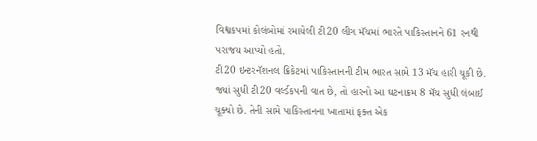વિશ્વકપમાં કોલંબોમાં રમાયેલી ટી20 લીગ મૅચમાં ભારતે પાકિસ્તાનને 61 રનથી પરાજય આપ્યો હતો.
ટી20 ઇન્ટરનૅશનલ ક્રિકેટમાં પાકિસ્તાનની ટીમ ભારત સામે 13 મૅચ હારી ચૂકી છે. જ્યાં સુધી ટી20 વર્લ્ડકપની વાત છે, તો હારનો આ ઘટનાક્રમ 8 મૅચ સુધી લંબાઈ ચૂક્યો છે. તેની સામે પાકિસ્તાનના ખાતામાં ફક્ત એક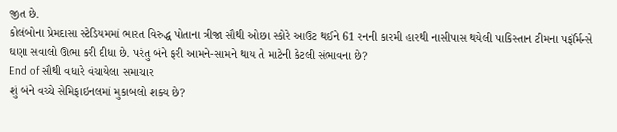જીત છે.
કોલંબોના પ્રેમદાસા સ્ટેડિયમમાં ભારત વિરુદ્ધ પોતાના ત્રીજા સૌથી ઓછા સ્કોરે આઉટ થઈને 61 રનની કારમી હારથી નાસીપાસ થયેલી પાકિસ્તાન ટીમના પર્ફૉર્મન્સે ઘણા સવાલો ઊભા કરી દીધા છે. પરંતુ બંને ફરી આમને-સામને થાય તે માટેની કેટલી સંભાવના છે?
End of સૌથી વધારે વંચાયેલા સમાચાર
શું બંને વચ્ચે સેમિફાઇનલમાં મુકાબલો શક્ય છે?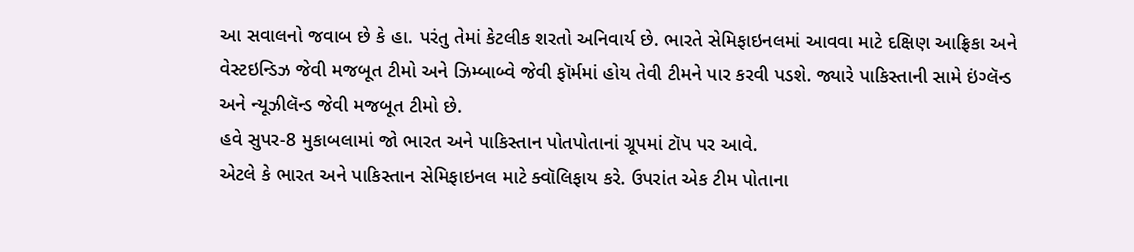આ સવાલનો જવાબ છે કે હા. પરંતુ તેમાં કેટલીક શરતો અનિવાર્ય છે. ભારતે સેમિફાઇનલમાં આવવા માટે દક્ષિણ આફ્રિકા અને વેસ્ટઇન્ડિઝ જેવી મજબૂત ટીમો અને ઝિમ્બાબ્વે જેવી ફૉર્મમાં હોય તેવી ટીમને પાર કરવી પડશે. જ્યારે પાકિસ્તાની સામે ઇંગ્લૅન્ડ અને ન્યૂઝીલૅન્ડ જેવી મજબૂત ટીમો છે.
હવે સુપર-8 મુકાબલામાં જો ભારત અને પાકિસ્તાન પોતપોતાનાં ગ્રૂપમાં ટૉપ પર આવે.
એટલે કે ભારત અને પાકિસ્તાન સેમિફાઇનલ માટે ક્વૉલિફાય કરે. ઉપરાંત એક ટીમ પોતાના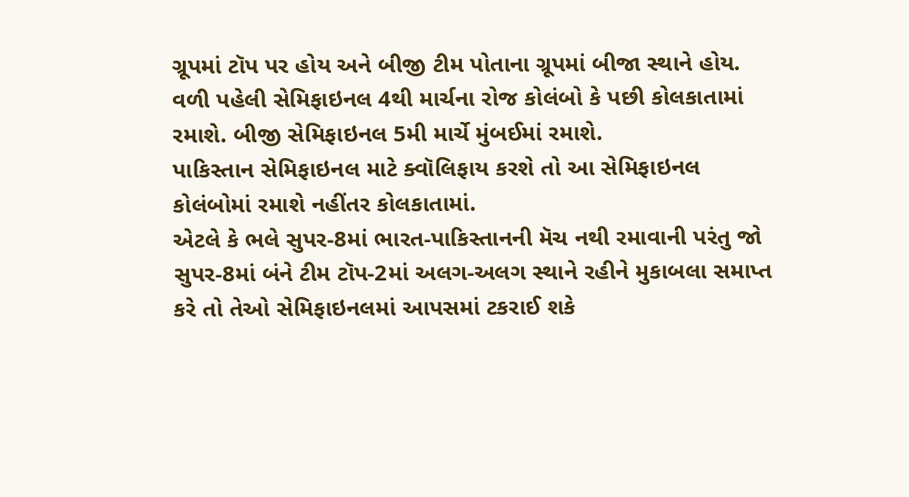ગ્રૂપમાં ટૉપ પર હોય અને બીજી ટીમ પોતાના ગ્રૂપમાં બીજા સ્થાને હોય.
વળી પહેલી સેમિફાઇનલ 4થી માર્ચના રોજ કોલંબો કે પછી કોલકાતામાં રમાશે. બીજી સેમિફાઇનલ 5મી માર્ચે મુંબઈમાં રમાશે.
પાકિસ્તાન સેમિફાઇનલ માટે ક્વૉલિફાય કરશે તો આ સેમિફાઇનલ કોલંબોમાં રમાશે નહીંતર કોલકાતામાં.
એટલે કે ભલે સુપર-8માં ભારત-પાકિસ્તાનની મૅચ નથી રમાવાની પરંતુ જો સુપર-8માં બંને ટીમ ટૉપ-2માં અલગ-અલગ સ્થાને રહીને મુકાબલા સમાપ્ત કરે તો તેઓ સેમિફાઇનલમાં આપસમાં ટકરાઈ શકે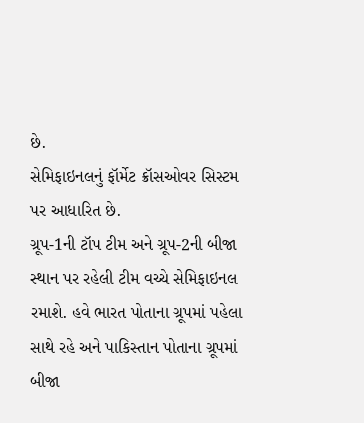છે.
સેમિફાઇનલનું ફૉર્મેટ ક્રૉસઓવર સિસ્ટમ પર આધારિત છે.
ગ્રૂપ-1ની ટૉપ ટીમ અને ગ્રૂપ-2ની બીજા સ્થાન પર રહેલી ટીમ વચ્ચે સેમિફાઇનલ રમાશે. હવે ભારત પોતાના ગ્રૂપમાં પહેલા સાથે રહે અને પાકિસ્તાન પોતાના ગ્રૂપમાં બીજા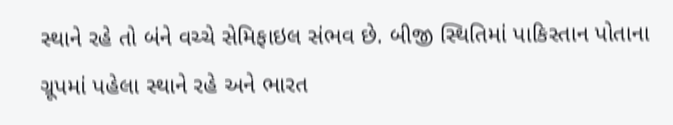સ્થાને રહે તો બંને વચ્ચે સેમિફાઇલ સંભવ છે. બીજી સ્થિતિમાં પાકિસ્તાન પોતાના ગ્રૂપમાં પહેલા સ્થાને રહે અને ભારત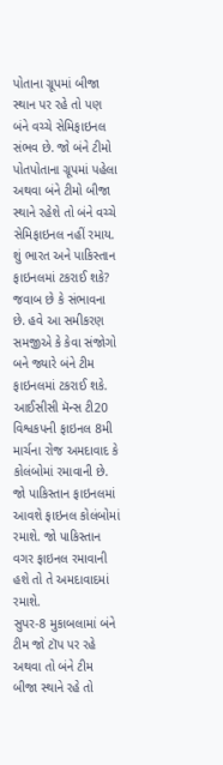પોતાના ગ્રૂપમાં બીજા સ્થાન પર રહે તો પણ બંને વચ્ચે સેમિફાઇનલ સંભવ છે. જો બંને ટીમો પોતપોતાના ગ્રૂપમાં પહેલા અથવા બંને ટીમો બીજા સ્થાને રહેશે તો બંને વચ્ચે સેમિફાઇનલ નહીં રમાય.
શું ભારત અને પાકિસ્તાન ફાઇનલમાં ટકરાઈ શકે?
જવાબ છે કે સંભાવના છે. હવે આ સમીકરણ સમજીએ કે કેવા સંજોગો બને જ્યારે બંને ટીમ ફાઇનલમાં ટકરાઈ શકે.
આઈસીસી મૅન્સ ટી20 વિશ્વકપની ફાઇનલ 8મી માર્ચના રોજ અમદાવાદ કે કોલંબોમાં રમાવાની છે. જો પાકિસ્તાન ફાઇનલમાં આવશે ફાઇનલ કોલંબોમાં રમાશે. જો પાકિસ્તાન વગર ફાઇનલ રમાવાની હશે તો તે અમદાવાદમાં રમાશે.
સુપર-8 મુકાબલામાં બંને ટીમ જો ટૉપ પર રહે અથવા તો બંને ટીમ બીજા સ્થાને રહે તો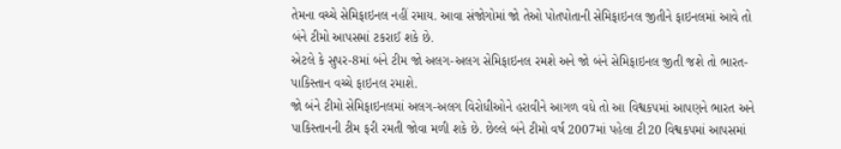તેમના વચ્ચે સેમિફાઇનલ નહીં રમાય. આવા સંજોગોમાં જો તેઓ પોતપોતાની સેમિફાઇનલ જીતીને ફાઇનલમાં આવે તો બંને ટીમો આપસમાં ટકરાઈ શકે છે.
એટલે કે સુપર-8માં બંને ટીમ જો અલગ-અલગ સેમિફાઇનલ રમશે અને જો બંને સેમિફાઇનલ જીતી જશે તો ભારત-પાકિસ્તાન વચ્ચે ફાઇનલ રમાશે.
જો બંને ટીમો સેમિફાઇનલમાં અલગ-અલગ વિરોધીઓને હરાવીને આગળ વધે તો આ વિશ્વકપમાં આપણને ભારત અને પાકિસ્તાનની ટીમ ફરી રમતી જોવા મળી શકે છે. છેલ્લે બંને ટીમો વર્ષ 2007માં પહેલા ટી20 વિશ્વકપમાં આપસમાં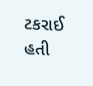ટકરાઈ હતી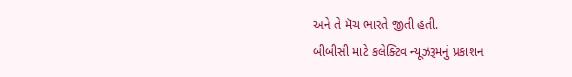અને તે મૅચ ભારતે જીતી હતી.
બીબીસી માટે કલેક્ટિવ ન્યૂઝરૂમનું પ્રકાશન